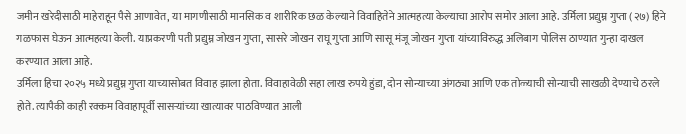जमीन खरेदीसाठी माहेराहून पैसे आणावेत, या मागणीसाठी मानसिक व शारीरिक छळ केल्याने विवाहितेने आत्महत्या केल्याचा आरोप समोर आला आहे. उर्मिला प्रद्युम्न गुप्ता (२७) हिने गळफास घेऊन आत्महत्या केली. याप्रकरणी पती प्रद्युम्न जोखन गुप्ता, सासरे जोखन राघू गुप्ता आणि सासू मंजू जोखन गुप्ता यांच्याविरुद्ध अलिबाग पोलिस ठाण्यात गुन्हा दाखल करण्यात आला आहे.
उर्मिला हिचा २०२५ मध्ये प्रद्युम्न गुप्ता याच्यासोबत विवाह झाला होता. विवाहावेळी सहा लाख रुपये हुंडा, दोन सोन्याच्या अंगठ्या आणि एक तोळ्याची सोन्याची साखळी देण्याचे ठरले होते. त्यापैकी काही रक्कम विवाहापूर्वी सासऱ्यांच्या खात्यावर पाठविण्यात आली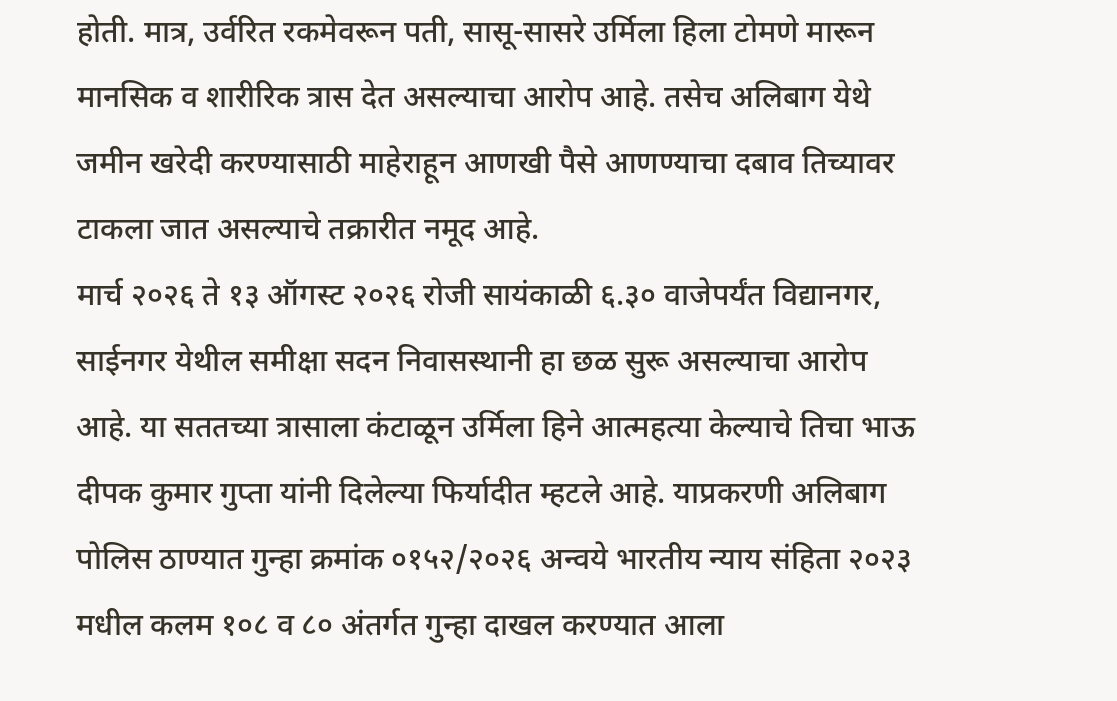होती. मात्र, उर्वरित रकमेवरून पती, सासू-सासरे उर्मिला हिला टोमणे मारून मानसिक व शारीरिक त्रास देत असल्याचा आरोप आहे. तसेच अलिबाग येथे जमीन खरेदी करण्यासाठी माहेराहून आणखी पैसे आणण्याचा दबाव तिच्यावर टाकला जात असल्याचे तक्रारीत नमूद आहे.
मार्च २०२६ ते १३ ऑगस्ट २०२६ रोजी सायंकाळी ६.३० वाजेपर्यंत विद्यानगर, साईनगर येथील समीक्षा सदन निवासस्थानी हा छळ सुरू असल्याचा आरोप आहे. या सततच्या त्रासाला कंटाळून उर्मिला हिने आत्महत्या केल्याचे तिचा भाऊ दीपक कुमार गुप्ता यांनी दिलेल्या फिर्यादीत म्हटले आहे. याप्रकरणी अलिबाग पोलिस ठाण्यात गुन्हा क्रमांक ०१५२/२०२६ अन्वये भारतीय न्याय संहिता २०२३ मधील कलम १०८ व ८० अंतर्गत गुन्हा दाखल करण्यात आला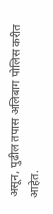असून, पुढील तपास अलिबाग पोलिस करीत आहेत.